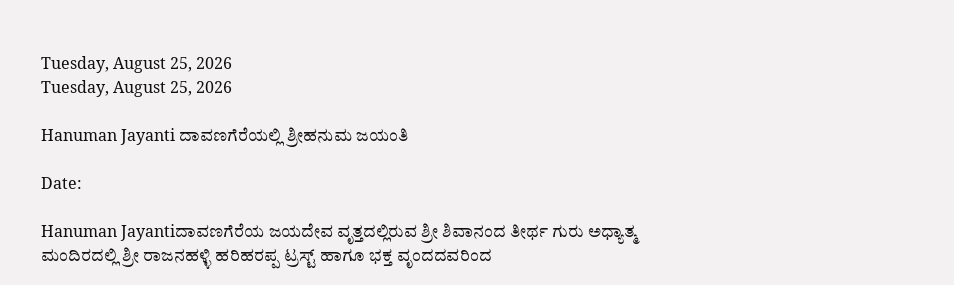Tuesday, August 25, 2026
Tuesday, August 25, 2026

Hanuman Jayanti ದಾವಣಗೆರೆಯಲ್ಲಿ ಶ್ರೀಹನುಮ ಜಯಂತಿ

Date:

Hanuman Jayantiದಾವಣಗೆರೆಯ ಜಯದೇವ ವೃತ್ತದಲ್ಲಿರುವ ಶ್ರೀ ಶಿವಾನಂದ ತೀರ್ಥ ಗುರು ಅಧ್ಯಾತ್ಮ ಮಂದಿರದಲ್ಲಿ ಶ್ರೀ ರಾಜನಹಳ್ಳಿ ಹರಿಹರಪ್ಪ ಟ್ರಸ್ಟ್ ಹಾಗೂ ಭಕ್ತ ವೃಂದದವರಿಂದ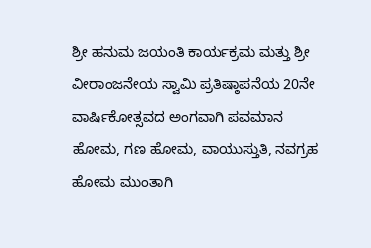ಶ್ರೀ ಹನುಮ ಜಯಂತಿ ಕಾರ್ಯಕ್ರಮ ಮತ್ತು ಶ್ರೀ ವೀರಾಂಜನೇಯ ಸ್ವಾಮಿ ಪ್ರತಿಷ್ಠಾಪನೆಯ 20ನೇ ವಾರ್ಷಿಕೋತ್ಸವದ ಅಂಗವಾಗಿ ಪವಮಾನ ಹೋಮ, ಗಣ ಹೋಮ, ವಾಯುಸ್ತುತಿ, ನವಗ್ರಹ ಹೋಮ ಮುಂತಾಗಿ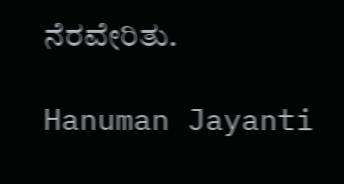ನೆರವೇರಿತು.

Hanuman Jayanti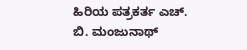ಹಿರಿಯ ಪತ್ರಕರ್ತ ಎಚ್‌. ಬಿ. ಮಂಜುನಾಥ್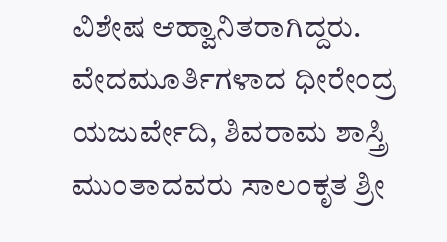ವಿಶೇಷ ಆಹ್ವಾನಿತರಾಗಿದ್ದರು. ವೇದಮೂರ್ತಿಗಳಾದ ಧೀರೇಂದ್ರ ಯಜುರ್ವೇದಿ, ಶಿವರಾಮ ಶಾಸ್ತ್ರಿ ಮುಂತಾದವರು ಸಾಲಂಕೃತ ಶ್ರೀ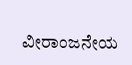ವೀರಾಂಜನೇಯ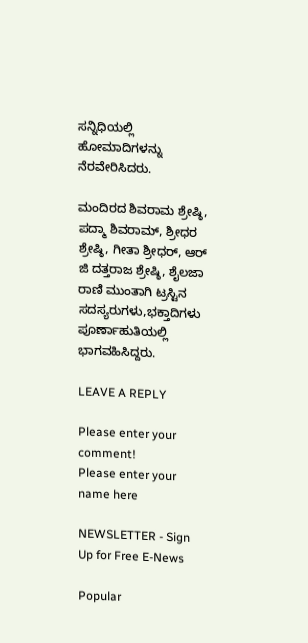ಸನ್ನಿಧಿಯಲ್ಲಿ ಹೋಮಾದಿಗಳನ್ನು ನೆರವೇರಿಸಿದರು.

ಮಂದಿರದ ಶಿವರಾಮ ಶ್ರೇಷ್ಠಿ, ಪದ್ಮಾ ಶಿವರಾಮ್, ಶ್ರೀಧರ ಶ್ರೇಷ್ಠಿ, ಗೀತಾ ಶ್ರೀಧರ್, ಆರ್ ಜಿ ದತ್ತರಾಜ ಶ್ರೇಷ್ಠಿ, ಶೈಲಜಾ ರಾಣಿ ಮುಂತಾಗಿ ಟ್ರಸ್ಟಿನ ಸದಸ್ಯರುಗಳು,ಭಕ್ತಾದಿಗಳು ಪೂರ್ಣಾಹುತಿಯಲ್ಲಿ ಭಾಗವಹಿಸಿದ್ದರು.

LEAVE A REPLY

Please enter your comment!
Please enter your name here

NEWSLETTER - Sign Up for Free E-News

Popular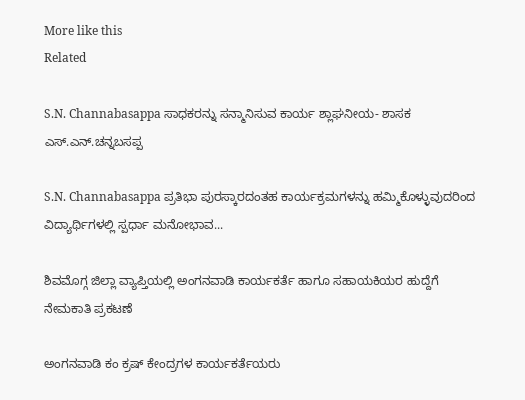More like this
Related

S.N. Channabasappa ಸಾಧಕರನ್ನು ಸನ್ಮಾನಿಸುವ ಕಾರ್ಯ ಶ್ಲಾಘನೀಯ- ಶಾಸಕ ಎಸ್.ಎನ್.ಚನ್ನಬಸಪ್ಪ

S.N. Channabasappa ಪ್ರತಿಭಾ ಪುರಸ್ಕಾರದಂತಹ ಕಾರ್ಯಕ್ರಮಗಳನ್ನು ಹಮ್ಮಿಕೊಳ್ಳುವುದರಿಂದ ವಿದ್ಯಾರ್ಥಿಗಳಲ್ಲಿ ಸ್ಪರ್ಧಾ ಮನೋಭಾವ...

ಶಿವಮೊಗ್ಗ ಜಿಲ್ಲಾ ವ್ಯಾಪ್ತಿಯಲ್ಲಿ ಅಂಗನವಾಡಿ ಕಾರ್ಯಕರ್ತೆ ಹಾಗೂ ಸಹಾಯಕಿಯರ ಹುದ್ದೆಗೆ ನೇಮಕಾತಿ ಪ್ರಕಟಣೆ

ಅಂಗನವಾಡಿ ಕಂ ಕ್ರಷ್ ಕೇಂದ್ರಗಳ ಕಾರ್ಯಕರ್ತೆಯರು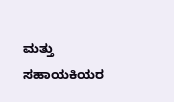ಮತ್ತು ಸಹಾಯಕಿಯರ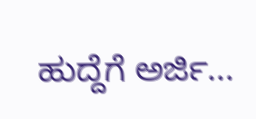ಹುದ್ದೆಗೆ ಅರ್ಜಿ...